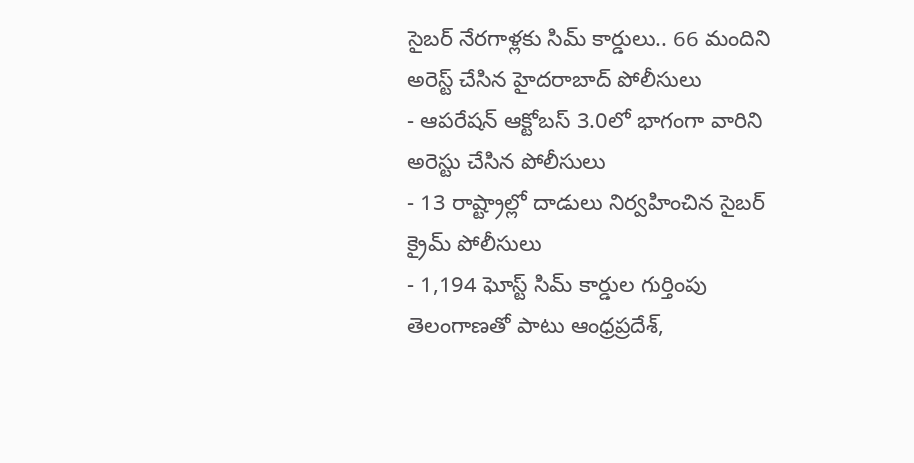సైబర్ నేరగాళ్లకు సిమ్ కార్డులు.. 66 మందిని అరెస్ట్ చేసిన హైదరాబాద్ పోలీసులు
- ఆపరేషన్ ఆక్టోబస్ 3.0లో భాగంగా వారిని అరెస్టు చేసిన పోలీసులు
- 13 రాష్ట్రాల్లో దాడులు నిర్వహించిన సైబర్ క్రైమ్ పోలీసులు
- 1,194 ఘోస్ట్ సిమ్ కార్డుల గుర్తింపు
తెలంగాణతో పాటు ఆంధ్రప్రదేశ్,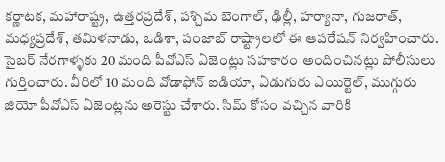కర్ణాటక, మహారాష్ట్ర, ఉత్తరప్రదేశ్, పశ్చిమ బెంగాల్, ఢిల్లీ, హర్యానా, గుజరాత్, మధ్యప్రదేశ్, తమిళనాడు, ఒడిశా, పంజాబ్ రాష్ట్రాలలో ఈ ఆపరేషన్ నిర్వహించారు. సైబర్ నేరగాళ్ళకు 20 మంది పీవోఎస్ ఏజెంట్లు సహకారం అందించినట్లు పోలీసులు గుర్తించారు. వీరిలో 10 మంది వోడాఫోన్ ఐడియా, ఏడుగురు ఎయిర్టెల్, ముగ్గురు జియో పీవోఎస్ ఏజెంట్లను అరెస్టు చేశారు. సిమ్ కోసం వచ్చిన వారికి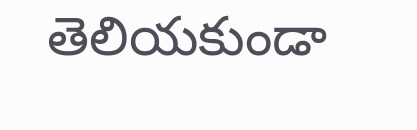తెలియకుండా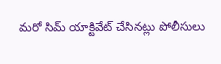మరో సిమ్ యాక్టివేట్ చేసినట్లు పోలీసులు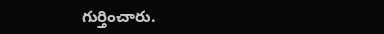గుర్తించారు.